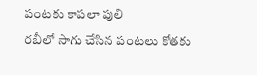పంటకు కాపలా పులి
రబీలో సాగు చేసిన పంటలు కోతకు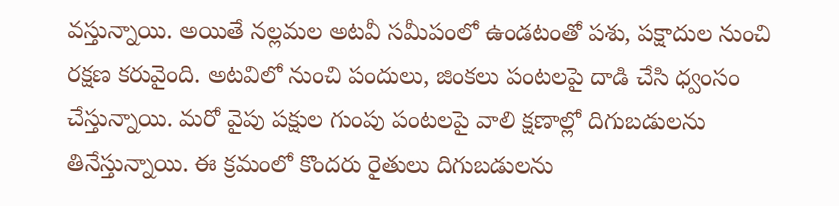వస్తున్నాయి. అయితే నల్లమల అటవీ సమీపంలో ఉండటంతో పశు, పక్షాదుల నుంచి రక్షణ కరువైంది. అటవిలో నుంచి పందులు, జింకలు పంటలపై దాడి చేసి ధ్వంసం చేస్తున్నాయి. మరో వైపు పక్షుల గుంపు పంటలపై వాలి క్షణాల్లో దిగుబడులను తినేస్తున్నాయి. ఈ క్రమంలో కొందరు రైతులు దిగుబడులను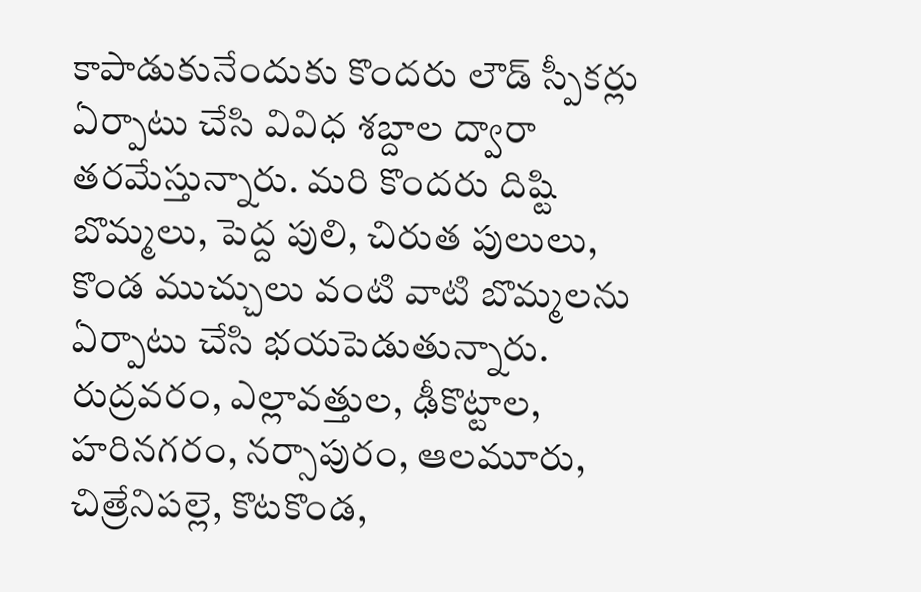కాపాడుకునేందుకు కొందరు లౌడ్ స్పీకర్లు ఏర్పాటు చేసి వివిధ శబ్దాల ద్వారా తరమేస్తున్నారు. మరి కొందరు దిష్టి బొమ్మలు, పెద్ద పులి, చిరుత పులులు, కొండ ముచ్చులు వంటి వాటి బొమ్మలను ఏర్పాటు చేసి భయపెడుతున్నారు. రుద్రవరం, ఎల్లావత్తుల, ఢీకొట్టాల, హరినగరం, నర్సాపురం, ఆలమూరు, చిత్రేనిపల్లె, కొటకొండ,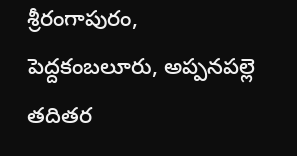శ్రీరంగాపురం, పెద్దకంబలూరు, అప్పనపల్లె తదితర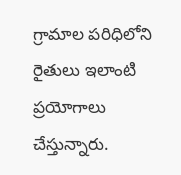గ్రామాల పరిధిలోని రైతులు ఇలాంటి ప్రయోగాలు చేస్తున్నారు.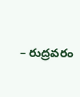– రుద్రవరం